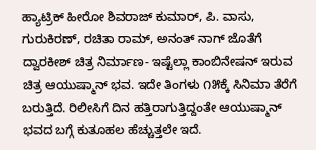ಹ್ಯಾಟ್ರಿಕ್ ಹೀರೋ ಶಿವರಾಜ್ ಕುಮಾರ್, ಪಿ. ವಾಸು, ಗುರುಕಿರಣ್, ರಚಿತಾ ರಾಮ್, ಅನಂತ್ ನಾಗ್ ಜೊತೆಗೆ ದ್ವಾರಕೀಶ್ ಚಿತ್ರ ನಿರ್ಮಾಣ- ಇಷ್ಟೆಲ್ಲಾ ಕಾಂಬಿನೇಷನ್ ಇರುವ ಚಿತ್ರ ಆಯುಷ್ಮಾನ್ ಭವ. ಇದೇ ತಿಂಗಳು ೧೫ಕ್ಕೆ ಸಿನಿಮಾ ತೆರೆಗೆ ಬರುತ್ತಿದೆ. ರಿಲೀಸಿಗೆ ದಿನ ಹತ್ತಿರಾಗುತ್ತಿದ್ದಂತೇ ಆಯುಷ್ಮಾನ್ ಭವದ ಬಗ್ಗೆ ಕುತೂಹಲ ಹೆಚ್ಚುತ್ತಲೇ ಇದೆ.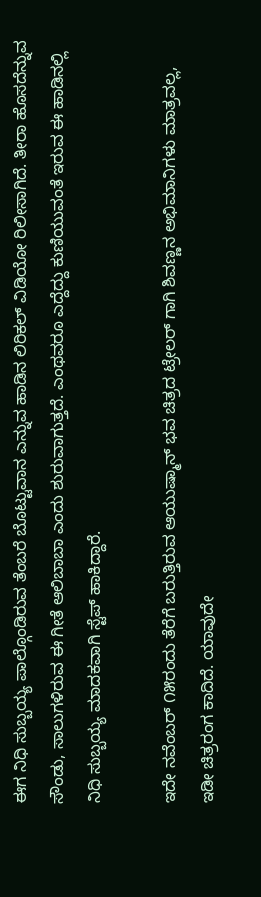ಈಗ ನಿಧಿ ಸುಬ್ಬಯ್ಯ ಪಾಲ್ಗೊಂಡಿರುವ ತೆಂಬರೆ ಬೊಟ್ಟುವಾನ ಎನ್ನುವ ಹಾಡಿನ ಲಿರಿಕಲ್ ವಿಡಿಯೋ ರಿಲೀಸಾಗಿದೆ. ತೀರಾ ಹೊಸದೆನ್ನುವ ಸೌಂಡು, ಸಾಲುಗಳಿರುವ ಈ ಗೀತೆ ಆಲಿಬಾಬಾ ಎಂದು ಶುರುವಾಗುತ್ತದೆ. ಎಂಥವರೂ ಎದ್ದೆದ್ದು ಕುಣಿಯುವಂತೆ ಇರುವ ಈ ಹಾಡಿನಲ್ಲಿ ನಿಧಿ ಸುಬ್ಬಯ್ಯ ಮಾದಕವಾಗಿ ಸ್ಟೆಪ್ ಹಾಕಿದ್ದಾರೆ.

ಇದೇ ನವೆಂಬರ್ ೧೫ರಂದು ತೆರೆಗೆ ಬರುತ್ತಿರುವ ಆಯುಷ್ಮಾನ್ ಭವ ಚಿತ್ರದ ಟ್ರೇಲರ್ ಗಾಗಿ ಶಿವಣ್ಣನ ಅಭಿಮಾನಿಗಳು ಮಾತ್ರವಲ್ಲ, ಇಡೀ ಚಿತ್ರರಂಗ ಕಾದಿದೆ. ಯಾವುದೇ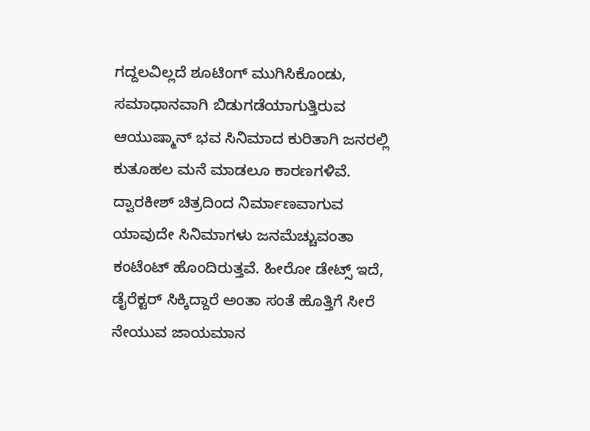ಗದ್ದಲವಿಲ್ಲದೆ ಶೂಟಿಂಗ್ ಮುಗಿಸಿಕೊಂಡು, ಸಮಾಧಾನವಾಗಿ ಬಿಡುಗಡೆಯಾಗುತ್ತಿರುವ ಆಯುಷ್ಮಾನ್ ಭವ ಸಿನಿಮಾದ ಕುರಿತಾಗಿ ಜನರಲ್ಲಿ ಕುತೂಹಲ ಮನೆ ಮಾಡಲೂ ಕಾರಣಗಳಿವೆ. ದ್ವಾರಕೀಶ್ ಚಿತ್ರದಿಂದ ನಿರ್ಮಾಣವಾಗುವ ಯಾವುದೇ ಸಿನಿಮಾಗಳು ಜನಮೆಚ್ಚುವಂತಾ ಕಂಟೆಂಟ್ ಹೊಂದಿರುತ್ತವೆ. ಹೀರೋ ಡೇಟ್ಸ್ ಇದೆ, ಡೈರೆಕ್ಟರ್ ಸಿಕ್ಕಿದ್ದಾರೆ ಅಂತಾ ಸಂತೆ ಹೊತ್ತಿಗೆ ಸೀರೆ ನೇಯುವ ಜಾಯಮಾನ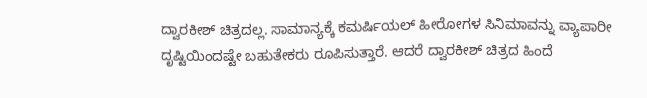ದ್ವಾರಕೀಶ್ ಚಿತ್ರದಲ್ಲ. ಸಾಮಾನ್ಯಕ್ಕೆ ಕಮರ್ಷಿಯಲ್ ಹೀರೋಗಳ ಸಿನಿಮಾವನ್ನು ವ್ಯಾಪಾರೀ ದೃಷ್ಟಿಯಿಂದಷ್ಟೇ ಬಹುತೇಕರು ರೂಪಿಸುತ್ತಾರೆ. ಆದರೆ ದ್ವಾರಕೀಶ್ ಚಿತ್ರದ ಹಿಂದೆ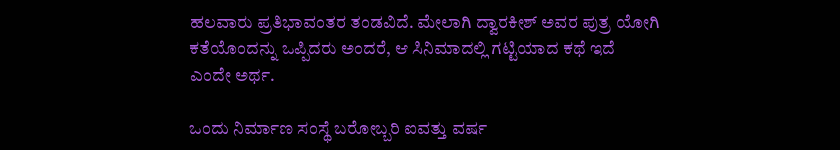ಹಲವಾರು ಪ್ರತಿಭಾವಂತರ ತಂಡವಿದೆ. ಮೇಲಾಗಿ ದ್ವಾರಕೀಶ್ ಅವರ ಪುತ್ರ ಯೋಗಿ ಕತೆಯೊಂದನ್ನು ಒಪ್ಪಿದರು ಅಂದರೆ, ಆ ಸಿನಿಮಾದಲ್ಲಿ ಗಟ್ಟಿಯಾದ ಕಥೆ ಇದೆ ಎಂದೇ ಅರ್ಥ.

ಒಂದು ನಿರ್ಮಾಣ ಸಂಸ್ಥೆ ಬರೋಬ್ಬರಿ ಐವತ್ತು ವರ್ಷ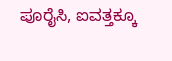ಪೂರೈಸಿ, ಐವತ್ತಕ್ಕೂ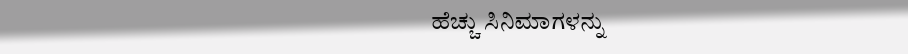ಹೆಚ್ಚು ಸಿನಿಮಾಗಳನ್ನು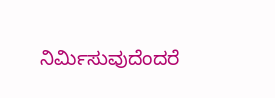ನಿರ್ಮಿಸುವುದೆಂದರೆ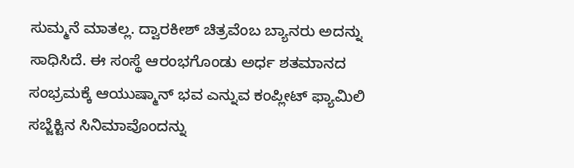ಸುಮ್ಮನೆ ಮಾತಲ್ಲ. ದ್ವಾರಕೀಶ್ ಚಿತ್ರವೆಂಬ ಬ್ಯಾನರು ಅದನ್ನು ಸಾಧಿಸಿದೆ. ಈ ಸಂಸ್ಥೆ ಆರಂಭಗೊಂಡು ಅರ್ಧ ಶತಮಾನದ ಸಂಭ್ರಮಕ್ಕೆ ಆಯುಷ್ಮಾನ್ ಭವ ಎನ್ನುವ ಕಂಪ್ಲೀಟ್ ಫ್ಯಾಮಿಲಿ ಸಬ್ಜೆಕ್ಟಿನ ಸಿನಿಮಾವೊಂದನ್ನು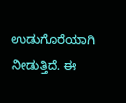ಉಡುಗೊರೆಯಾಗಿ ನೀಡುತ್ತಿದೆ. ಈ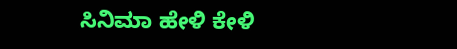ಸಿನಿಮಾ ಹೇಳಿ ಕೇಳಿ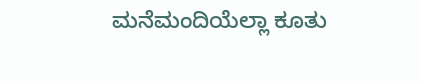ಮನೆಮಂದಿಯೆಲ್ಲಾ ಕೂತು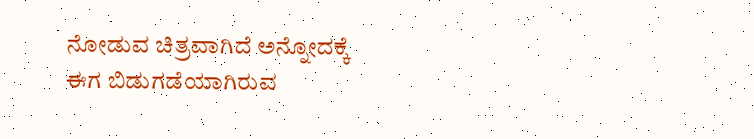ನೋಡುವ ಚಿತ್ರವಾಗಿದೆ ಅನ್ನೋದಕ್ಕೆ ಈಗ ಬಿಡುಗಡೆಯಾಗಿರುವ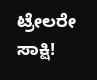ಟ್ರೇಲರೇ ಸಾಕ್ಷಿ!